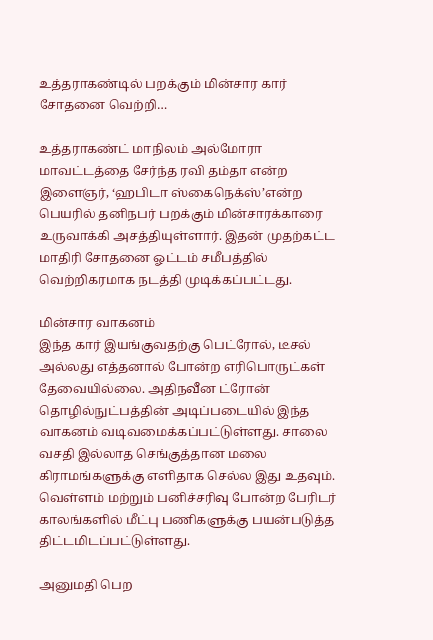உத்தராகண்டில் பறக்கும் மின்சார கார் சோதனை வெற்றி…

உத்தராகண்ட் மாநிலம் அல்மோரா மாவட்டத்தை சேர்ந்த ரவி தம்தா என்ற இளைஞர், ‘ஹபிடா ஸ்கைநெக்ஸ்’என்ற பெயரில் தனிநபர் பறக்கும் மின்சாரக்காரை உருவாக்கி அசத்தியுள்ளார். இதன் முதற்கட்ட மாதிரி சோதனை ஓட்டம் சமீபத்தில் வெற்றிகரமாக நடத்தி முடிக்கப்பட்டது.

மின்சார வாகனம்
இந்த கார் இயங்குவதற்கு பெட்ரோல், டீசல் அல்லது எத்தனால் போன்ற எரிபொருட்கள் தேவையில்லை. அதிநவீன ட்ரோன் தொழில்நுட்பத்தின் அடிப்படையில் இந்த வாகனம் வடிவமைக்கப்பட்டுள்ளது. சாலை வசதி இல்லாத செங்குத்தான மலை கிராமங்களுக்கு எளிதாக செல்ல இது உதவும். வெள்ளம் மற்றும் பனிச்சரிவு போன்ற பேரிடர் காலங்களில் மீட்பு பணிகளுக்கு பயன்படுத்த திட்டமிடப்பட்டுள்ளது.

அனுமதி பெற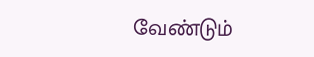வேண்டும்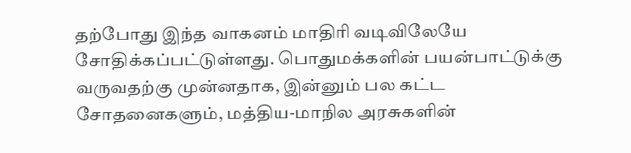தற்போது இந்த வாகனம் மாதிரி வடிவிலேயே சோதிக்கப்பட்டுள்ளது. பொதுமக்களின் பயன்பாட்டுக்கு வருவதற்கு முன்னதாக, இன்னும் பல கட்ட சோதனைகளும், மத்திய-மாநில அரசுகளின்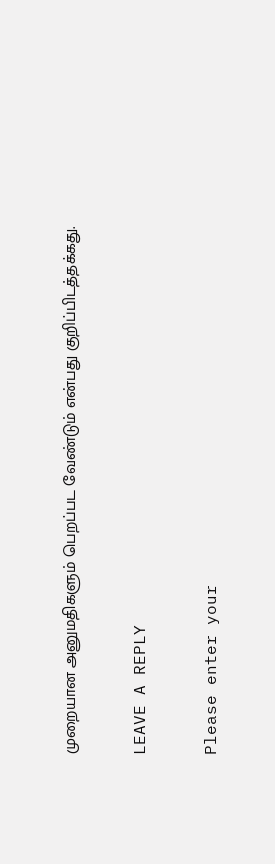முறையான அனுமதிகளும் பெறப்பட வேண்டும் என்பது குறிப்பிடத்தக்கது.

LEAVE A REPLY

Please enter your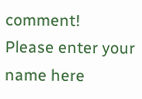comment!
Please enter your name here